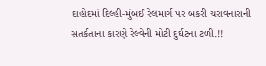દાહોદમાં દિલ્હી-મુંબઈ રેલમાર્ગ પર બકરી ચરાવનારાની સતર્કતાના કારણે રેલ્વેની મોટી દુર્ઘટના ટળી.!!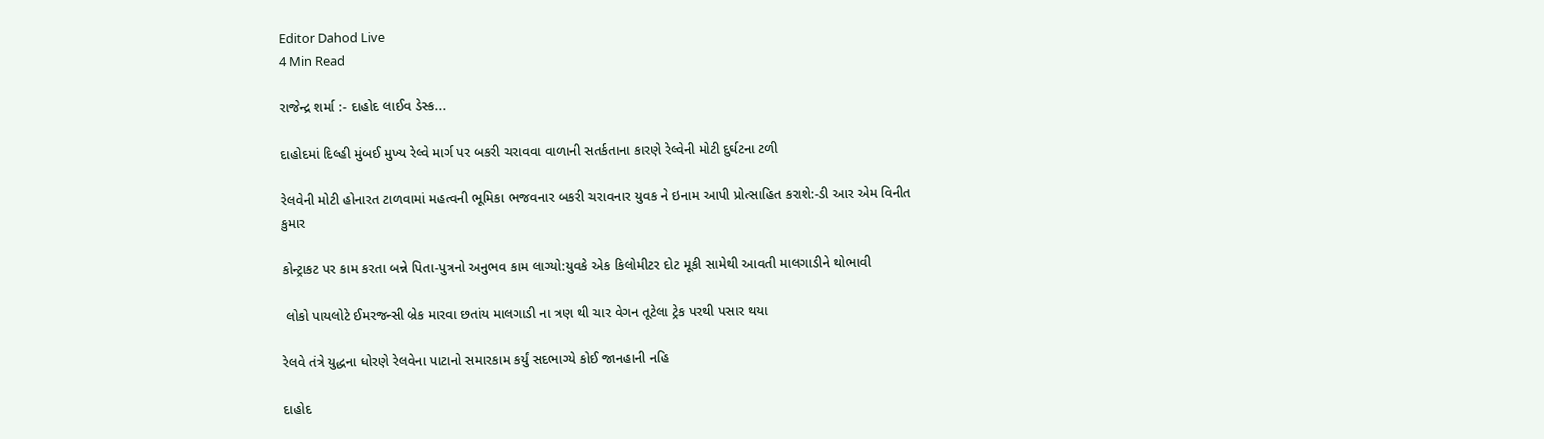Editor Dahod Live
4 Min Read

રાજેન્દ્ર શર્મા :- દાહોદ લાઈવ ડેસ્ક...

દાહોદમાં દિલ્હી મુંબઈ મુખ્ય રેલ્વે માર્ગ પર બકરી ચરાવવા વાળાની સતર્કતાના કારણે રેલ્વેની મોટી દુર્ઘટના ટળી

રેલવેની મોટી હોનારત ટાળવામાં મહત્વની ભૂમિકા ભજવનાર બકરી ચરાવનાર યુવક ને ઇનામ આપી પ્રોત્સાહિત કરાશે:-ડી આર એમ વિનીત કુમાર

કોન્ટ્રાકટ પર કામ કરતા બન્ને પિતા-પુત્રનો અનુભવ કામ લાગ્યો:યુવકે એક કિલોમીટર દોટ મૂકી સામેથી આવતી માલગાડીને થોભાવી

 લોકો પાયલોટે ઈમરજન્સી બ્રેક મારવા છતાંય માલગાડી ના ત્રણ થી ચાર વેગન તૂટેલા ટ્રેક પરથી પસાર થયા

રેલવે તંત્રે યુદ્ધના ધોરણે રેલવેના પાટાનો સમારકામ કર્યું સદભાગ્યે કોઈ જાનહાની નહિ

દાહોદ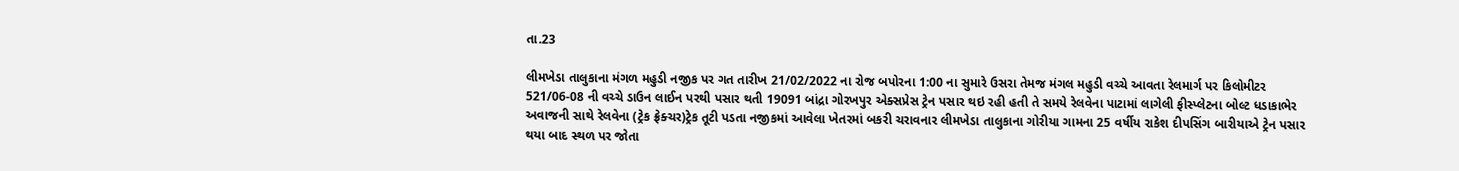તા.23

લીમખેડા તાલુકાના મંગળ મહુડી નજીક પર ગત તારીખ 21/02/2022 ના રોજ બપોરના 1:00 ના સુમારે ઉસરા તેમજ મંગલ મહુડી વચ્ચે આવતા રેલમાર્ગ પર કિલોમીટર 521/06-08 ની વચ્ચે ડાઉન લાઈન પરથી પસાર થતી 19091 બાંદ્રા ગોરખપુર એક્સપ્રેસ ટ્રેન પસાર થઇ રહી હતી તે સમયે રેલવેના પાટામાં લાગેલી ફીસ્પ્લેટના બોલ્ટ ધડાકાભેર અવાજની સાથે રેલવેના (ટ્રેક ફ્રેક્ચર)ટ્રેક તૂટી પડતા નજીકમાં આવેલા ખેતરમાં બકરી ચરાવનાર લીમખેડા તાલુકાના ગોરીયા ગામના 25 વર્ષીય રાકેશ દીપસિંગ બારીયાએ ટ્રેન પસાર થયા બાદ સ્થળ પર જોતા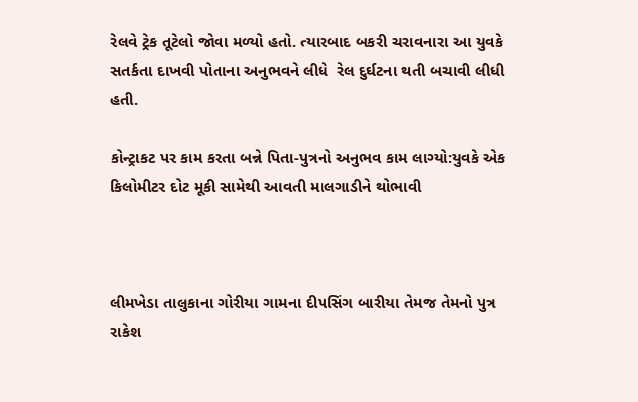રેલવે ટ્રેક તૂટેલો જોવા મળ્યો હતો. ત્યારબાદ બકરી ચરાવનારા આ યુવકે સતર્કતા દાખવી પોતાના અનુભવને લીધે  રેલ દુર્ઘટના થતી બચાવી લીધી હતી.

કોન્ટ્રાકટ પર કામ કરતા બન્ને પિતા-પુત્રનો અનુભવ કામ લાગ્યો:યુવકે એક કિલોમીટર દોટ મૂકી સામેથી આવતી માલગાડીને થોભાવી



લીમખેડા તાલુકાના ગોરીયા ગામના દીપસિંગ બારીયા તેમજ તેમનો પુત્ર રાકેશ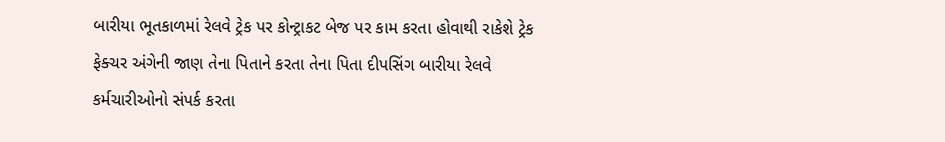બારીયા ભૂતકાળમાં રેલવે ટ્રેક પર કોન્ટ્રાકટ બેજ પર કામ કરતા હોવાથી રાકેશે ટ્રેક ફેક્ચર અંગેની જાણ તેના પિતાને કરતા તેના પિતા દીપસિંગ બારીયા રેલવે કર્મચારીઓનો સંપર્ક કરતા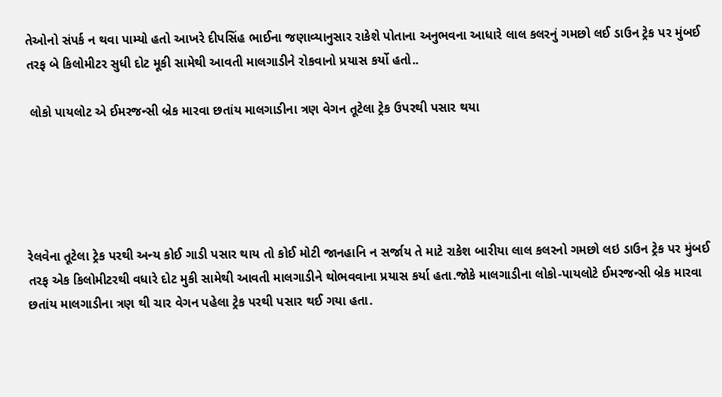તેઓનો સંપર્ક ન થવા પામ્યો હતો આખરે દીપસિંહ ભાઈના જણાવ્યાનુસાર રાકેશે પોતાના અનુભવના આધારે લાલ કલરનું ગમછો લઈ ડાઉન ટ્રેક પર મુંબઈ તરફ બે કિલોમીટર સુધી દોટ મૂકી સામેથી આવતી માલગાડીને રોકવાનો પ્રયાસ કર્યો હતો..

 લોકો પાયલોટ એ ઈમરજન્સી બ્રેક મારવા છતાંય માલગાડીના ત્રણ વેગન તૂટેલા ટ્રેક ઉપરથી પસાર થયા





રેલવેના તૂટેલા ટ્રેક પરથી અન્ય કોઈ ગાડી પસાર થાય તો કોઈ મોટી જાનહાનિ ન સર્જાય તે માટે રાકેશ બારીયા લાલ કલરનો ગમછો લઇ ડાઉન ટ્રેક પર મુંબઈ તરફ એક કિલોમીટરથી વધારે દોટ મુકી સામેથી આવતી માલગાડીને થોભવવાના પ્રયાસ કર્યા હતા.જોકે માલગાડીના લોકો-પાયલોટે ઈમરજન્સી બ્રેક મારવા છતાંય માલગાડીના ત્રણ થી ચાર વેગન પહેલા ટ્રેક પરથી પસાર થઈ ગયા હતા.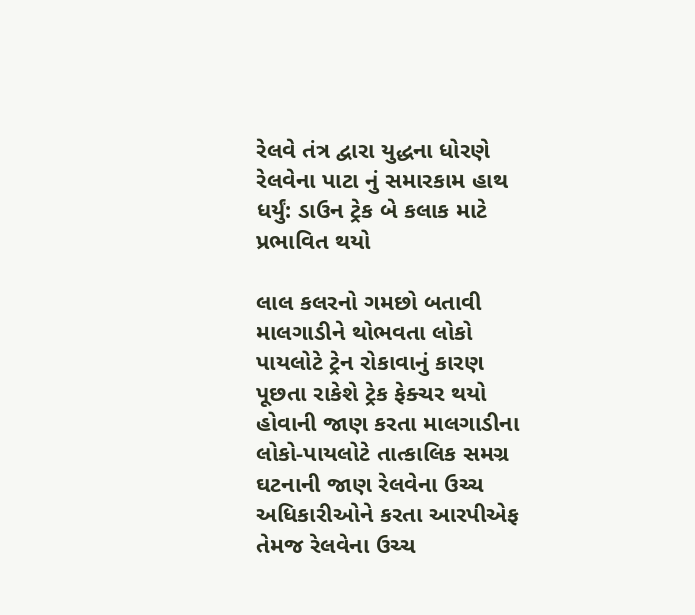રેલવે તંત્ર દ્વારા યુદ્ધના ધોરણે રેલવેના પાટા નું સમારકામ હાથ ધર્યું: ડાઉન ટ્રેક બે કલાક માટે પ્રભાવિત થયો

લાલ કલરનો ગમછો બતાવી માલગાડીને થોભવતા લોકો પાયલોટે ટ્રેન રોકાવાનું કારણ પૂછતા રાકેશે ટ્રેક ફેક્ચર થયો હોવાની જાણ કરતા માલગાડીના લોકો-પાયલોટે તાત્કાલિક સમગ્ર ઘટનાની જાણ રેલવેના ઉચ્ચ અધિકારીઓને કરતા આરપીએફ તેમજ રેલવેના ઉચ્ચ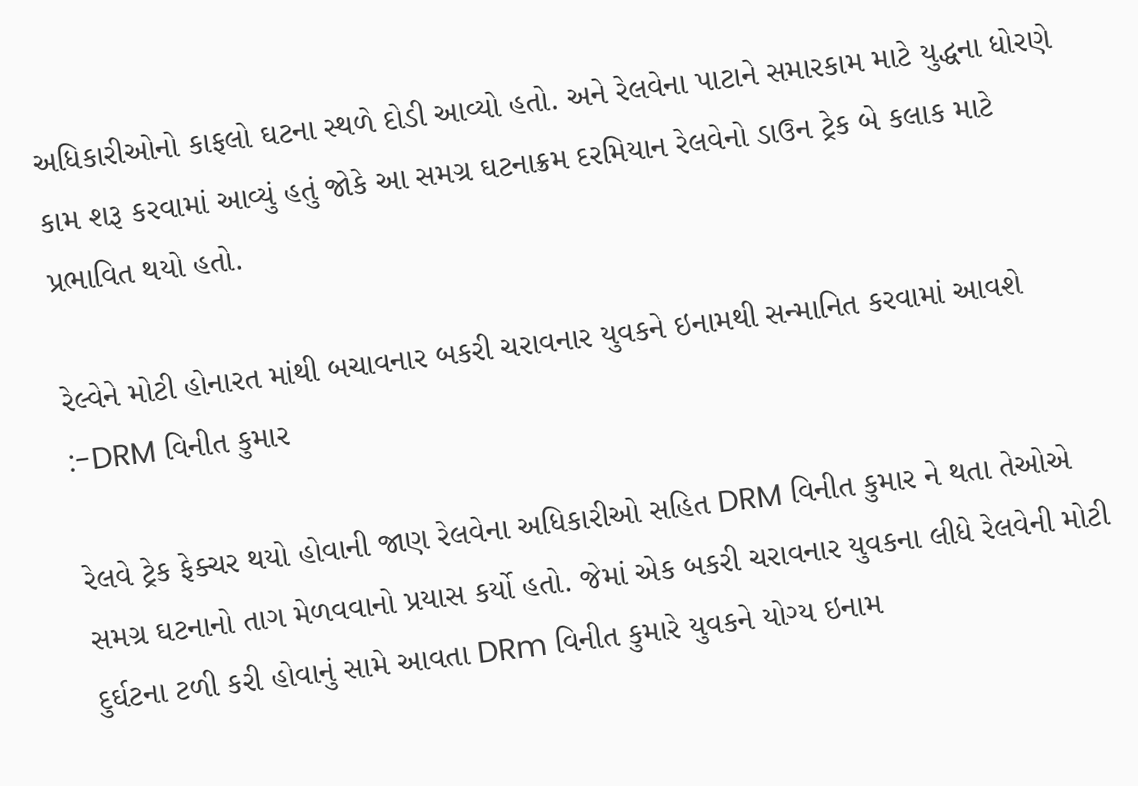અધિકારીઓનો કાફલો ઘટના સ્થળે દોડી આવ્યો હતો. અને રેલવેના પાટાને સમારકામ માટે યુદ્ધના ધોરણે કામ શરૂ કરવામાં આવ્યું હતું જોકે આ સમગ્ર ઘટનાક્રમ દરમિયાન રેલવેનો ડાઉન ટ્રેક બે કલાક માટે પ્રભાવિત થયો હતો.

રેલ્વેને મોટી હોનારત માંથી બચાવનાર બકરી ચરાવનાર યુવકને ઇનામથી સન્માનિત કરવામાં આવશે :-DRM વિનીત કુમાર

રેલવે ટ્રેક ફેક્ચર થયો હોવાની જાણ રેલવેના અધિકારીઓ સહિત DRM વિનીત કુમાર ને થતા તેઓએ સમગ્ર ઘટનાનો તાગ મેળવવાનો પ્રયાસ કર્યો હતો. જેમાં એક બકરી ચરાવનાર યુવકના લીધે રેલવેની મોટી દુર્ઘટના ટળી કરી હોવાનું સામે આવતા DRm વિનીત કુમારે યુવકને યોગ્ય ઇનામ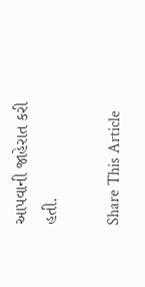આપવાની જાહેરાત કરી હતી.

Share This Article